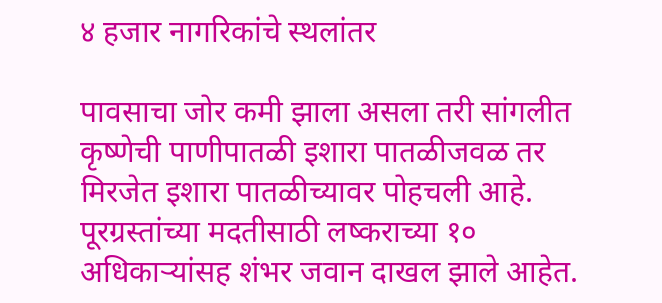४ हजार नागरिकांचे स्थलांतर

पावसाचा जोर कमी झाला असला तरी सांगलीत कृष्णेची पाणीपातळी इशारा पातळीजवळ तर मिरजेत इशारा पातळीच्यावर पोहचली आहे. पूरग्रस्तांच्या मदतीसाठी लष्कराच्या १० अधिकाऱ्यांसह शंभर जवान दाखल झाले आहेत.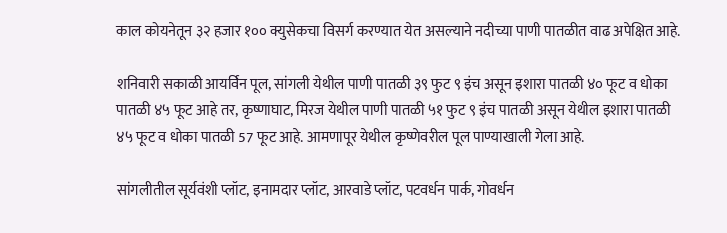काल कोयनेतून ३२ हजार १०० क्युसेकचा विसर्ग करण्यात येत असल्याने नदीच्या पाणी पातळीत वाढ अपेक्षित आहे.

शनिवारी सकाळी आयर्विन पूल, सांगली येथील पाणी पातळी ३९ फुट ९ इंच असून इशारा पातळी ४० फूट व धोका पातळी ४५ फूट आहे तर, कृष्णाघाट, मिरज येथील पाणी पातळी ५१ फुट ९ इंच पातळी असून येथील इशारा पातळी ४५ फूट व धोका पातळी 57 फूट आहे. आमणापूर येथील कृष्णेवरील पूल पाण्याखाली गेला आहे.

सांगलीतील सूर्यवंशी प्लॉट, इनामदार प्लॉट, आरवाडे प्लॉट, पटवर्धन पार्क, गोवर्धन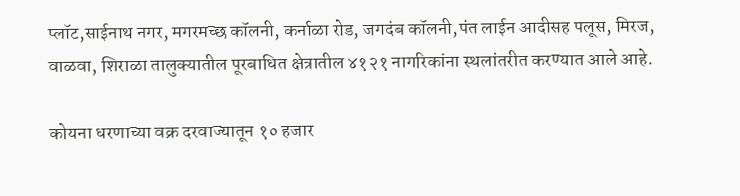प्लॉट,साईनाथ नगर, मगरमच्छ कॉलनी, कर्नाळा रोड, जगदंब कॉलनी,पंत लाईन आदीसह पलूस, मिरज, वाळवा, शिराळा तालुक्यातील पूरबाधित क्षेत्रातील ४१२१ नागरिकांना स्थलांतरीत करण्यात आले आहे.

कोयना धरणाच्या वक्र दरवाज्यातून १० हजार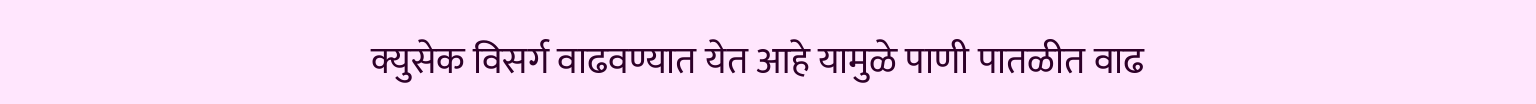क्युसेक विसर्ग वाढवण्यात येत आहे यामुळे पाणी पातळीत वाढ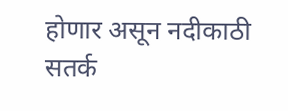होणार असून नदीकाठी सतर्क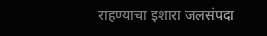राहण्याचा इशारा जलसंपदा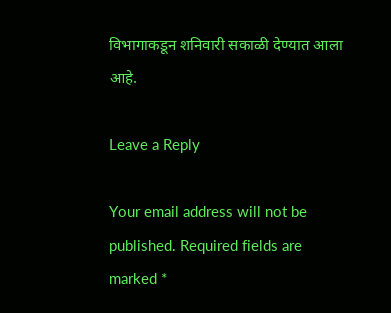विभागाकडून शनिवारी सकाळी देण्यात आला आहे.

Leave a Reply

Your email address will not be published. Required fields are marked *